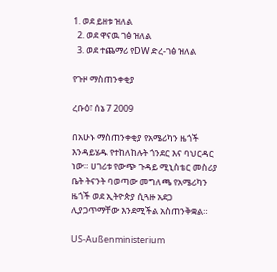1. ወደ ይዘቱ ዝለል
  2. ወደ ዋናዉ ገፅ ዝለል
  3. ወደ ተጨማሪ የDW ድረ-ገፅ ዝለል

የጉዞ ማስጠንቀቂያ

ረቡዕ፣ ሰኔ 7 2009

በአሁኑ ማስጠንቀቂያ የአሜሪካን ዜጎች እንዳይሄዱ የተከለከሉት ጎንደር እና ባህርዳር ነው። ሀገሪቱ የውጭ ጉዳይ ሚኒስቴር መስሪያ ቤት ትናንት ባወጣው መግለጫ የአሜሪካን ዜጎች ወደ ኢትዮጵያ ሲጓዙ አደጋ ሊያጋጥማቸው እንደሚችል አስጠንቅቋል።

US-Außenministerium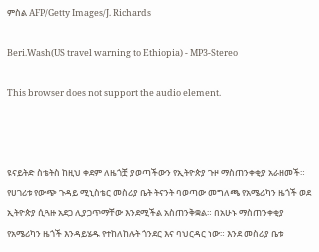ምስል AFP/Getty Images/J. Richards

Beri.Wash(US travel warning to Ethiopia) - MP3-Stereo

This browser does not support the audio element.



ዩናይትድ ስቴትስ ከዚህ ቀደም ለዜጎቿ ያወጣችውን የኢትዮጵያ ጉዞ ማስጠንቀቂያ አራዘመች። የሀገሪቱ የውጭ ጉዳይ ሚኒስቴር መስሪያ ቤት ትናንት ባወጣው መግለጫ የአሜሪካን ዜጎች ወደ ኢትዮጵያ ሲጓዙ አደጋ ሊያጋጥማቸው እንደሚችል አስጠንቅቋል። በአሁኑ ማስጠንቀቂያ የአሜሪካን ዜጎች እንዳይሄዱ የተከለከሉት ጎንደር እና ባህርዳር ነው። እንደ መስሪያ ቤቱ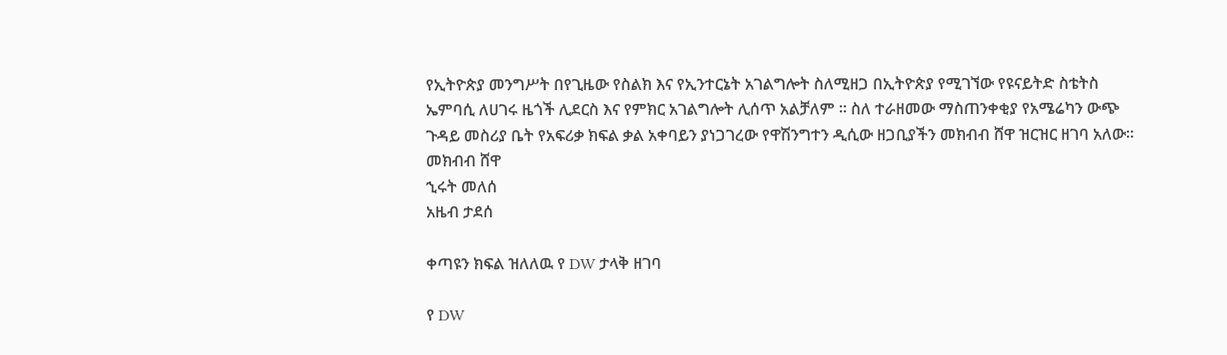የኢትዮጵያ መንግሥት በየጊዜው የስልክ እና የኢንተርኔት አገልግሎት ስለሚዘጋ በኢትዮጵያ የሚገኘው የዩናይትድ ስቴትስ ኤምባሲ ለሀገሩ ዜጎች ሊደርስ እና የምክር አገልግሎት ሊሰጥ አልቻለም ። ስለ ተራዘመው ማስጠንቀቂያ የአሜሬካን ውጭ ጉዳይ መስሪያ ቤት የአፍሪቃ ክፍል ቃል አቀባይን ያነጋገረው የዋሽንግተን ዲሲው ዘጋቢያችን መክብብ ሸዋ ዝርዝር ዘገባ አለው።
መክብብ ሸዋ
ኂሩት መለሰ
አዜብ ታደሰ

ቀጣዩን ክፍል ዝለለዉ የ DW ታላቅ ዘገባ

የ DW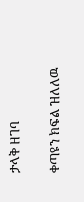ታላቅ ዘገባ

ቀጣዩን ክፍል ዝለለዉ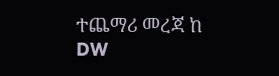ተጨማሪ መረጃ ከ DW